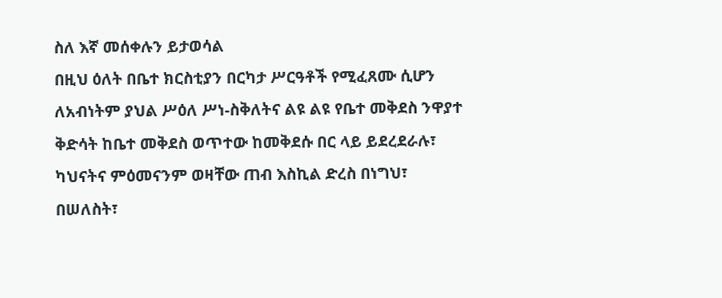ስለ እኛ መሰቀሉን ይታወሳል
በዚህ ዕለት በቤተ ክርስቲያን በርካታ ሥርዓቶች የሚፈጸሙ ሲሆን ለአብነትም ያህል ሥዕለ ሥነ-ስቅለትና ልዩ ልዩ የቤተ መቅደስ ንዋያተ ቅድሳት ከቤተ መቅደስ ወጥተው ከመቅደሱ በር ላይ ይደረደራሉ፣ ካህናትና ምዕመናንም ወዛቸው ጠብ እስኪል ድረስ በነግህ፣ በሠለስት፣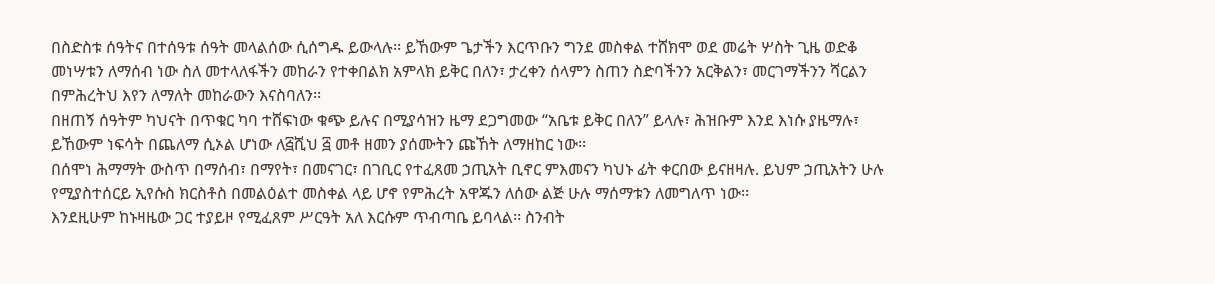በስድስቱ ሰዓትና በተሰዓቱ ሰዓት መላልሰው ሲሰግዱ ይውላሉ፡፡ ይኸውም ጌታችን እርጥቡን ግንደ መስቀል ተሸክሞ ወደ መሬት ሦስት ጊዜ ወድቆ መነሣቱን ለማሰብ ነው ስለ መተላለፋችን መከራን የተቀበልክ አምላክ ይቅር በለን፣ ታረቀን ሰላምን ስጠን ስድባችንን አርቅልን፣ መርገማችንን ሻርልን በምሕረትህ እየን ለማለት መከራውን እናስባለን፡፡
በዘጠኝ ሰዓትም ካህናት በጥቁር ካባ ተሸፍነው ቁጭ ይሉና በሚያሳዝን ዜማ ደጋግመው “አቤቱ ይቅር በለን” ይላሉ፣ ሕዝቡም እንደ እነሱ ያዜማሉ፣ ይኸውም ነፍሳት በጨለማ ሲኦል ሆነው ለ፭ሺህ ፭ መቶ ዘመን ያሰሙትን ጩኸት ለማዘከር ነው፡፡
በሰሞነ ሕማማት ውስጥ በማሰብ፣ በማየት፣ በመናገር፣ በገቢር የተፈጸመ ኃጢአት ቢኖር ምእመናን ካህኑ ፊት ቀርበው ይናዘዛሉ. ይህም ኃጢአትን ሁሉ የሚያስተሰርይ ኢየሱስ ክርስቶስ በመልዕልተ መስቀል ላይ ሆኖ የምሕረት አዋጁን ለሰው ልጅ ሁሉ ማሰማቱን ለመግለጥ ነው፡፡
እንደዚሁም ከኑዛዜው ጋር ተያይዞ የሚፈጸም ሥርዓት አለ እርሱም ጥብጣቤ ይባላል፡፡ ስንብት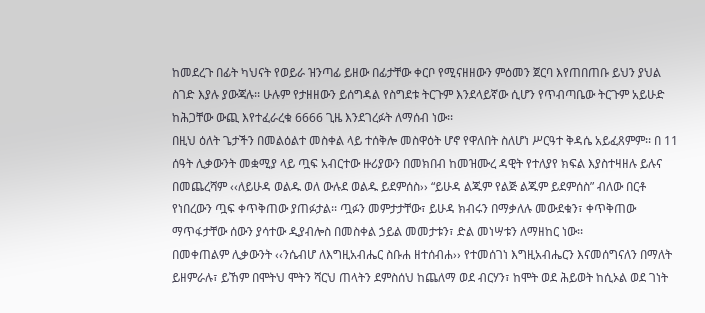ከመደረጉ በፊት ካህናት የወይራ ዝንጣፊ ይዘው በፊታቸው ቀርቦ የሚናዘዘውን ምዕመን ጀርባ እየጠበጠቡ ይህን ያህል ስገድ እያሉ ያውጃሉ፡፡ ሁሉም የታዘዘውን ይሰግዳል የስግደቱ ትርጉም እንደላይኛው ሲሆን የጥብጣቤው ትርጉም አይሁድ ከሕጋቸው ውጪ እየተፈራረቁ 6666 ጊዜ እንደገረፉት ለማሰብ ነው፡፡
በዚህ ዕለት ጌታችን በመልዕልተ መስቀል ላይ ተሰቅሎ መስዋዕት ሆኖ የዋለበት ስለሆነ ሥርዓተ ቅዳሴ አይፈጸምም፡፡ በ 11 ሰዓት ሊቃውንት መቋሚያ ላይ ጧፍ አብርተው ዙሪያውን በመክበብ ከመዝሙረ ዳዊት የተለያየ ክፍል እያስተዛዘሉ ይሉና በመጨረሻም ‹‹ለይሁዳ ወልዱ ወለ ውሉደ ወልዱ ይደምሰስ›› “ይሁዳ ልጁም የልጅ ልጁም ይደምሰስ” ብለው በርቶ የነበረውን ጧፍ ቀጥቅጠው ያጠፉታል፡፡ ጧፉን መምታታቸው፣ ይሁዳ ክብሩን በማቃለሉ መውደቁን፣ ቀጥቅጠው ማጥፋታቸው ሰውን ያሳተው ዲያብሎስ በመስቀል ኃይል መመታቱን፣ ድል መነሣቱን ለማዘከር ነው፡፡
በመቀጠልም ሊቃውንት ‹‹ንሴብሆ ለእግዚአብሔር ስቡሐ ዘተሰብሐ›› የተመሰገነ እግዚአብሔርን እናመሰግናለን በማለት ይዘምራሉ፣ ይኸም በሞትህ ሞትን ሻርህ ጠላትን ደምስሰህ ከጨለማ ወደ ብርሃን፣ ከሞት ወደ ሕይወት ከሲኦል ወደ ገነት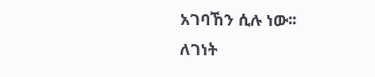አገባኸን ሲሉ ነው፡፡
ለገነት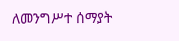ለመንግሥተ ሰማያት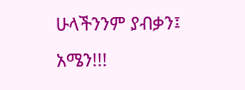ሁላችንንም ያብቃን፤ አሜን!!!